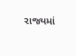રાજ્યમાં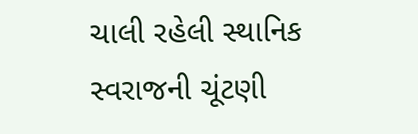ચાલી રહેલી સ્થાનિક સ્વરાજની ચૂંટણી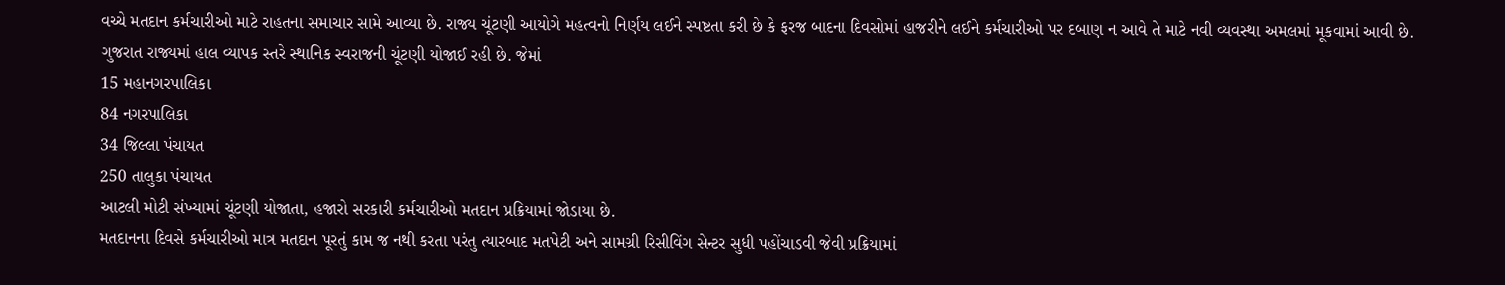વચ્ચે મતદાન કર્મચારીઓ માટે રાહતના સમાચાર સામે આવ્યા છે. રાજ્ય ચૂંટણી આયોગે મહત્વનો નિર્ણય લઈને સ્પષ્ટતા કરી છે કે ફરજ બાદના દિવસોમાં હાજરીને લઈને કર્મચારીઓ પર દબાણ ન આવે તે માટે નવી વ્યવસ્થા અમલમાં મૂકવામાં આવી છે.
ગુજરાત રાજ્યમાં હાલ વ્યાપક સ્તરે સ્થાનિક સ્વરાજની ચૂંટણી યોજાઈ રહી છે. જેમાં
15 મહાનગરપાલિકા
84 નગરપાલિકા
34 જિલ્લા પંચાયત
250 તાલુકા પંચાયત
આટલી મોટી સંખ્યામાં ચૂંટણી યોજાતા, હજારો સરકારી કર્મચારીઓ મતદાન પ્રક્રિયામાં જોડાયા છે.
મતદાનના દિવસે કર્મચારીઓ માત્ર મતદાન પૂરતું કામ જ નથી કરતા પરંતુ ત્યારબાદ મતપેટી અને સામગ્રી રિસીવિંગ સેન્ટર સુધી પહોંચાડવી જેવી પ્રક્રિયામાં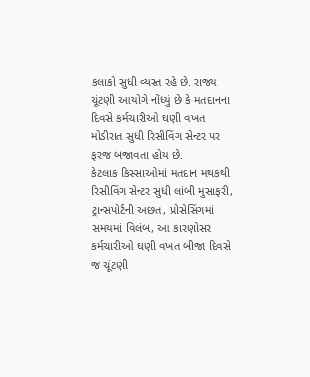કલાકો સુધી વ્યસ્ત રહે છે. રાજ્ય ચૂંટણી આયોગે નોંધ્યું છે કે મતદાનના દિવસે કર્મચારીઓ ઘણી વખત મોડીરાત સુધી રિસીવિંગ સેન્ટર પર ફરજ બજાવતા હોય છે.
કેટલાક કિસ્સાઓમાં મતદાન મથકથી રિસીવિંગ સેન્ટર સુધી લાંબી મુસાફરી, ટ્રાન્સપોર્ટની અછત, પ્રોસેસિંગમાં સમયમાં વિલંબ, આ કારણોસર કર્મચારીઓ ઘણી વખત બીજા દિવસે જ ચૂંટણી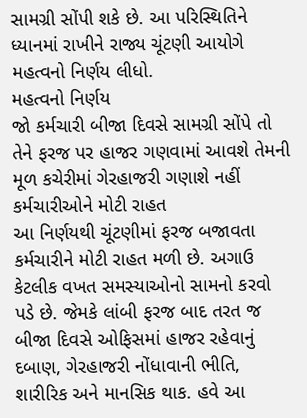સામગ્રી સોંપી શકે છે. આ પરિસ્થિતિને ધ્યાનમાં રાખીને રાજ્ય ચૂંટણી આયોગે મહત્વનો નિર્ણય લીધો.
મહત્વનો નિર્ણય
જો કર્મચારી બીજા દિવસે સામગ્રી સોંપે તો તેને ફરજ પર હાજર ગણવામાં આવશે તેમની મૂળ કચેરીમાં ગેરહાજરી ગણાશે નહીં
કર્મચારીઓને મોટી રાહત
આ નિર્ણયથી ચૂંટણીમાં ફરજ બજાવતા કર્મચારીને મોટી રાહત મળી છે. અગાઉ કેટલીક વખત સમસ્યાઓનો સામનો કરવો પડે છે. જેમકે લાંબી ફરજ બાદ તરત જ બીજા દિવસે ઓફિસમાં હાજર રહેવાનું દબાણ, ગેરહાજરી નોંધાવાની ભીતિ, શારીરિક અને માનસિક થાક. હવે આ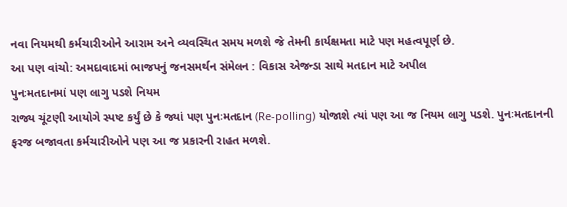નવા નિયમથી કર્મચારીઓને આરામ અને વ્યવસ્થિત સમય મળશે જે તેમની કાર્યક્ષમતા માટે પણ મહત્વપૂર્ણ છે.
આ પણ વાંચો: અમદાવાદમાં ભાજપનું જનસમર્થન સંમેલન : વિકાસ એજન્ડા સાથે મતદાન માટે અપીલ
પુનઃમતદાનમાં પણ લાગુ પડશે નિયમ
રાજ્ય ચૂંટણી આયોગે સ્પષ્ટ કર્યું છે કે જ્યાં પણ પુનઃમતદાન (Re-polling) યોજાશે ત્યાં પણ આ જ નિયમ લાગુ પડશે. પુનઃમતદાનની ફરજ બજાવતા કર્મચારીઓને પણ આ જ પ્રકારની રાહત મળશે.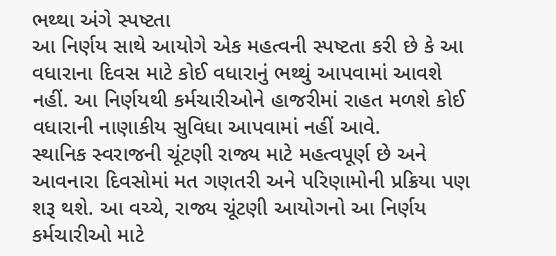ભથ્થા અંગે સ્પષ્ટતા
આ નિર્ણય સાથે આયોગે એક મહત્વની સ્પષ્ટતા કરી છે કે આ વધારાના દિવસ માટે કોઈ વધારાનું ભથ્થું આપવામાં આવશે નહીં. આ નિર્ણયથી કર્મચારીઓને હાજરીમાં રાહત મળશે કોઈ વધારાની નાણાકીય સુવિધા આપવામાં નહીં આવે.
સ્થાનિક સ્વરાજની ચૂંટણી રાજ્ય માટે મહત્વપૂર્ણ છે અને આવનારા દિવસોમાં મત ગણતરી અને પરિણામોની પ્રક્રિયા પણ શરૂ થશે. આ વચ્ચે, રાજ્ય ચૂંટણી આયોગનો આ નિર્ણય કર્મચારીઓ માટે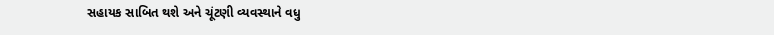સહાયક સાબિત થશે અને ચૂંટણી વ્યવસ્થાને વધુ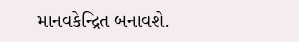માનવકેન્દ્રિત બનાવશે.